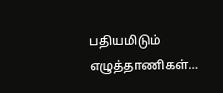பதியமிடும் எழுத்தாணிகள்…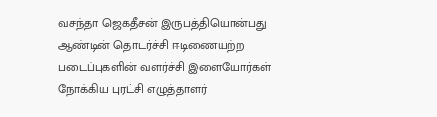வசந்தா ஜெகதீசன் இருபத்தியொன்பது ஆண்டின் தொடர்ச்சி ஈடிணையற்ற படைப்புகளின் வளர்ச்சி இளையோர்கள் நோக்கிய புரட்சி எழுத்தாளர்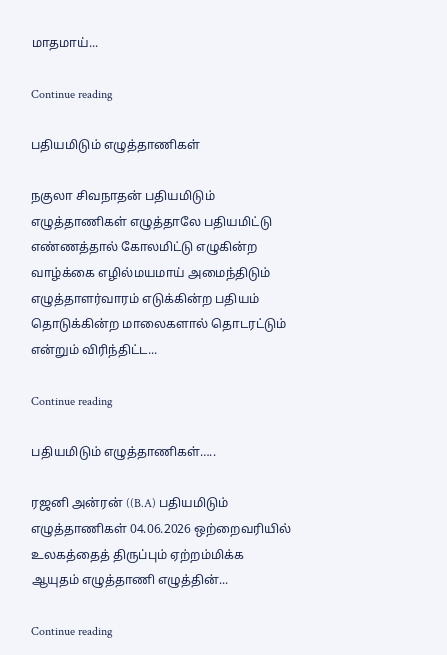மாதமாய்...

Continue reading

பதியமிடும் எழுத்தாணிகள்

நகுலா சிவநாதன் பதியமிடும் எழுத்தாணிகள் எழுத்தாலே பதியமிட்டு எண்ணத்தால் கோலமிட்டு எழுகின்ற வாழ்க்கை எழில்மயமாய் அமைந்திடும் எழுத்தாளர்வாரம் எடுக்கின்ற பதியம் தொடுக்கின்ற மாலைகளால் தொடரட்டும் என்றும் விரிந்திட்ட...

Continue reading

பதியமிடும் எழுத்தாணிகள்…..

ரஜனி அன்ரன் ((B.A) பதியமிடும் எழுத்தாணிகள் 04.06.2026 ஒற்றைவரியில் உலகத்தைத் திருப்பும் ஏற்றம்மிக்க ஆயுதம் எழுத்தாணி எழுத்தின்...

Continue reading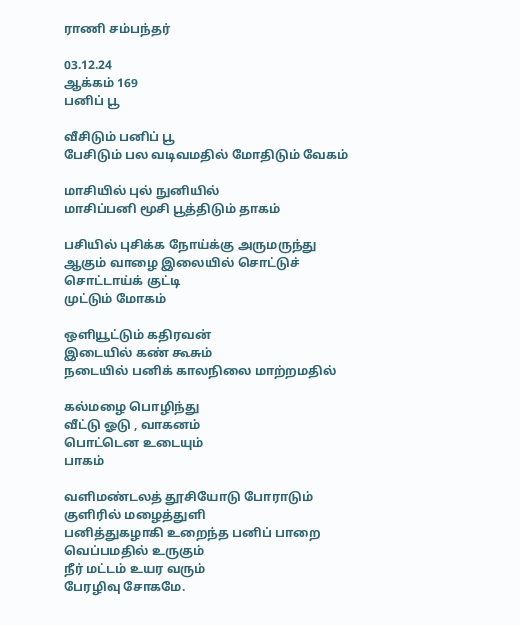ராணி சம்பந்தர்

03.12.24
ஆக்கம் 169
பனிப் பூ

வீசிடும் பனிப் பூ
பேசிடும் பல வடிவமதில் மோதிடும் வேகம்

மாசியில் புல் நுனியில்
மாசிப்பனி மூசி பூத்திடும் தாகம்

பசியில் புசிக்க நோய்க்கு அருமருந்து
ஆகும் வாழை இலையில் சொட்டுச்
சொட்டாய்க் குட்டி
முட்டும் மோகம்

ஒளியூட்டும் கதிரவன்
இடையில் கண் கூசும்
நடையில் பனிக் காலநிலை மாற்றமதில்

கல்மழை பொழிந்து
வீட்டு ஓடு , வாகனம்
பொட்டென உடையும்
பாகம்

வளிமண்டலத் தூசியோடு போராடும்
குளிரில் மழைத்துளி
பனித்துகழாகி உறைந்த பனிப் பாறை
வெப்பமதில் உருகும்
நீர் மட்டம் உயர வரும்
பேரழிவு சோகமே.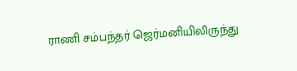ராணி சம்பந்தர் ஜெர்மனியிலிருந்து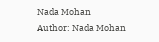Nada Mohan
Author: Nada Mohan